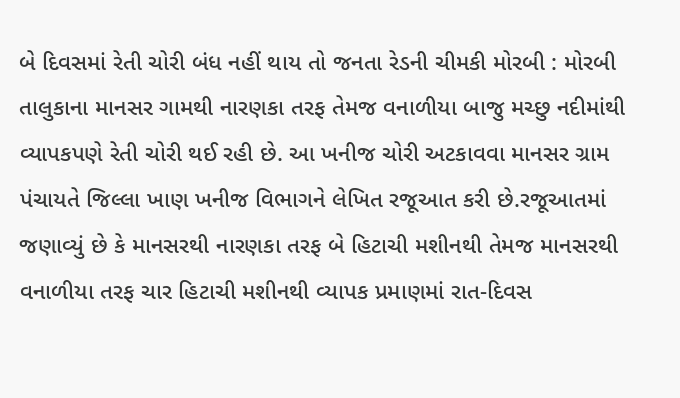બે દિવસમાં રેતી ચોરી બંધ નહીં થાય તો જનતા રેડની ચીમકી મોરબી : મોરબી તાલુકાના માનસર ગામથી નારણકા તરફ તેમજ વનાળીયા બાજુ મચ્છુ નદીમાંથી વ્યાપકપણે રેતી ચોરી થઈ રહી છે. આ ખનીજ ચોરી અટકાવવા માનસર ગ્રામ પંચાયતે જિલ્લા ખાણ ખનીજ વિભાગને લેખિત રજૂઆત કરી છે.રજૂઆતમાં જણાવ્યું છે કે માનસરથી નારણકા તરફ બે હિટાચી મશીનથી તેમજ માનસરથી વનાળીયા તરફ ચાર હિટાચી મશીનથી વ્યાપક પ્રમાણમાં રાત-દિવસ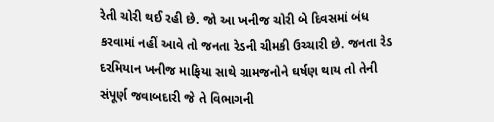રેતી ચોરી થઈ રહી છે. જો આ ખનીજ ચોરી બે દિવસમાં બંધ કરવામાં નહીં આવે તો જનતા રેડની ચીમકી ઉચ્ચારી છે. જનતા રેડ દરમિયાન ખનીજ માફિયા સાથે ગ્રામજનોને ઘર્ષણ થાય તો તેની સંપૂર્ણ જવાબદારી જે તે વિભાગની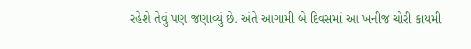રહેશે તેવું પણ જણાવ્યું છે. અંતે આગામી બે દિવસમાં આ ખનીજ ચોરી કાયમી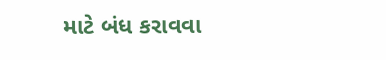માટે બંધ કરાવવા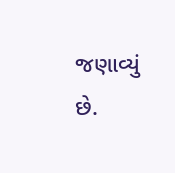જણાવ્યું છે.